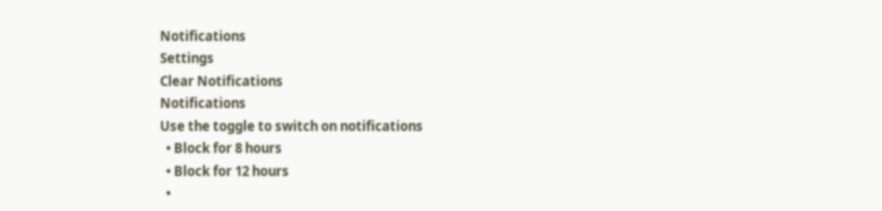Notifications
Settings
Clear Notifications
Notifications
Use the toggle to switch on notifications
  • Block for 8 hours
  • Block for 12 hours
  •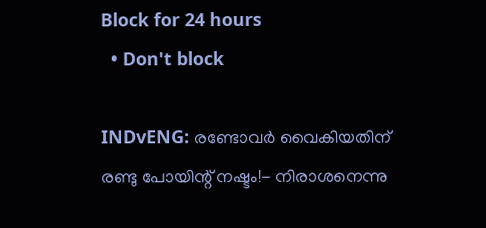Block for 24 hours
  • Don't block

INDvENG: രണ്ടോവര്‍ വൈകിയതിന് രണ്ടു പോയിന്റ് നഷ്ടം!- നിരാശനെന്നു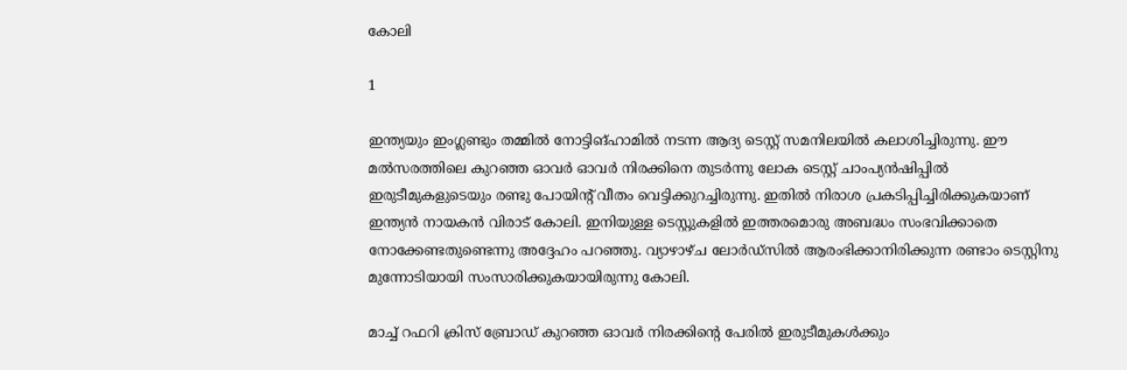കോലി

1

ഇന്ത്യയും ഇംഗ്ലണ്ടും തമ്മില്‍ നോട്ടിങ്ഹാമില്‍ നടന്ന ആദ്യ ടെസ്റ്റ് സമനിലയില്‍ കലാശിച്ചിരുന്നു. ഈ മല്‍സരത്തിലെ കുറഞ്ഞ ഓവര്‍ ഓവര്‍ നിരക്കിനെ തുടര്‍ന്നു ലോക ടെസ്റ്റ് ചാംപ്യന്‍ഷിപ്പില്‍ ഇരുടീമുകളുടെയും രണ്ടു പോയിന്റ് വീതം വെട്ടിക്കുറച്ചിരുന്നു. ഇതില്‍ നിരാശ പ്രകടിപ്പിച്ചിരിക്കുകയാണ് ഇന്ത്യന്‍ നായകന്‍ വിരാട് കോലി. ഇനിയുള്ള ടെസ്റ്റുകളില്‍ ഇത്തരമൊരു അബദ്ധം സംഭവിക്കാതെ നോക്കേണ്ടതുണ്ടെന്നു അദ്ദേഹം പറഞ്ഞു. വ്യാഴാഴ്ച ലോര്‍ഡ്‌സില്‍ ആരംഭിക്കാനിരിക്കുന്ന രണ്ടാം ടെസ്റ്റിനു മുന്നോടിയായി സംസാരിക്കുകയായിരുന്നു കോലി.

മാച്ച് റഫറി ക്രിസ് ബ്രോഡ് കുറഞ്ഞ ഓവര്‍ നിരക്കിന്റെ പേരില്‍ ഇരുടീമുകള്‍ക്കും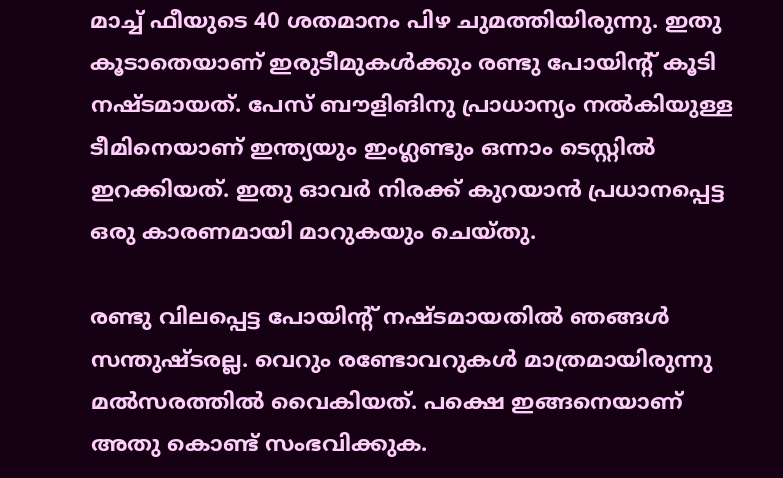മാച്ച് ഫീയുടെ 40 ശതമാനം പിഴ ചുമത്തിയിരുന്നു. ഇതു കൂടാതെയാണ് ഇരുടീമുകള്‍ക്കും രണ്ടു പോയിന്റ് കൂടി നഷ്ടമായത്. പേസ് ബൗളിങിനു പ്രാധാന്യം നല്‍കിയുള്ള ടീമിനെയാണ് ഇന്ത്യയും ഇംഗ്ലണ്ടും ഒന്നാം ടെസ്റ്റില്‍ ഇറക്കിയത്. ഇതു ഓവര്‍ നിരക്ക് കുറയാന്‍ പ്രധാനപ്പെട്ട ഒരു കാരണമായി മാറുകയും ചെയ്തു.

രണ്ടു വിലപ്പെട്ട പോയിന്റ് നഷ്ടമായതില്‍ ഞങ്ങള്‍ സന്തുഷ്ടരല്ല. വെറും രണ്ടോവറുകള്‍ മാത്രമായിരുന്നു മല്‍സരത്തില്‍ വൈകിയത്. പക്ഷെ ഇങ്ങനെയാണ് അതു കൊണ്ട് സംഭവിക്കുക.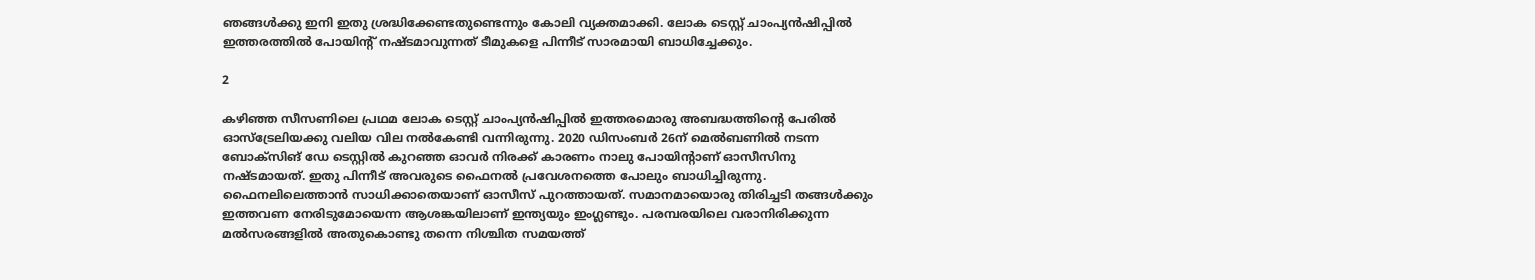ഞങ്ങള്‍ക്കു ഇനി ഇതു ശ്രദ്ധിക്കേണ്ടതുണ്ടെന്നും കോലി വ്യക്തമാക്കി. ലോക ടെസ്റ്റ് ചാംപ്യന്‍ഷിപ്പില്‍ ഇത്തരത്തില്‍ പോയിന്റ് നഷ്ടമാവുന്നത് ടീമുകളെ പിന്നീട് സാരമായി ബാധിച്ചേക്കും.

2

കഴിഞ്ഞ സീസണിലെ പ്രഥമ ലോക ടെസ്റ്റ് ചാംപ്യന്‍ഷിപ്പില്‍ ഇത്തരമൊരു അബദ്ധത്തിന്റെ പേരില്‍ ഓസ്‌ട്രേലിയക്കു വലിയ വില നല്‍കേണ്ടി വന്നിരുന്നു. 2020 ഡിസംബര്‍ 26ന് മെല്‍ബണില്‍ നടന്ന ബോക്‌സിങ് ഡേ ടെസ്റ്റില്‍ കുറഞ്ഞ ഓവര്‍ നിരക്ക് കാരണം നാലു പോയിന്റാണ് ഓസീസിനു നഷ്ടമായത്. ഇതു പിന്നീട് അവരുടെ ഫൈനല്‍ പ്രവേശനത്തെ പോലും ബാധിച്ചിരുന്നു. ഫൈനലിലെത്താന്‍ സാധിക്കാതെയാണ് ഓസീസ് പുറത്തായത്. സമാനമായൊരു തിരിച്ചടി തങ്ങള്‍ക്കും ഇത്തവണ നേരിടുമോയെന്ന ആശങ്കയിലാണ് ഇന്ത്യയും ഇംഗ്ലണ്ടും. പരമ്പരയിലെ വരാനിരിക്കുന്ന മല്‍സരങ്ങളില്‍ അതുകൊണ്ടു തന്നെ നിശ്ചിത സമയത്ത്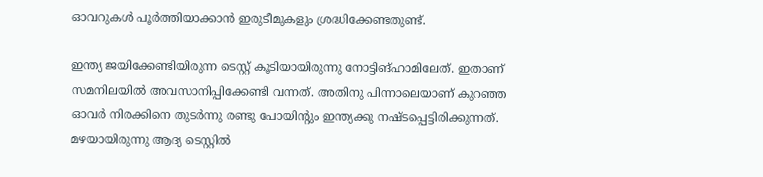ഓവറുകള്‍ പൂര്‍ത്തിയാക്കാന്‍ ഇരുടീമുകളും ശ്രദ്ധിക്കേണ്ടതുണ്ട്.

ഇന്ത്യ ജയിക്കേണ്ടിയിരുന്ന ടെസ്റ്റ് കൂടിയായിരുന്നു നോട്ടിങ്ഹാമിലേത്. ഇതാണ് സമനിലയില്‍ അവസാനിപ്പിക്കേണ്ടി വന്നത്. അതിനു പിന്നാലെയാണ് കുറഞ്ഞ ഓവര്‍ നിരക്കിനെ തുടര്‍ന്നു രണ്ടു പോയിന്റും ഇന്ത്യക്കു നഷ്ടപ്പെട്ടിരിക്കുന്നത്. മഴയായിരുന്നു ആദ്യ ടെസ്റ്റില്‍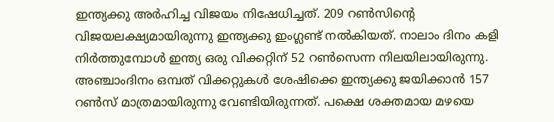ഇന്ത്യക്കു അര്‍ഹിച്ച വിജയം നിഷേധിച്ചത്. 209 റണ്‍സിന്റെ വിജയലക്ഷ്യമായിരുന്നു ഇന്ത്യക്കു ഇംഗ്ലണ്ട് നല്‍കിയത്. നാലാം ദിനം കളി നിര്‍ത്തുമ്പോള്‍ ഇന്ത്യ ഒരു വിക്കറ്റിന് 52 റണ്‍സെന്ന നിലയിലായിരുന്നു. അഞ്ചാംദിനം ഒമ്പത് വിക്കറ്റുകള്‍ ശേഷിക്കെ ഇന്ത്യക്കു ജയിക്കാന്‍ 157 റണ്‍സ് മാത്രമായിരുന്നു വേണ്ടിയിരുന്നത്. പക്ഷെ ശക്തമായ മഴയെ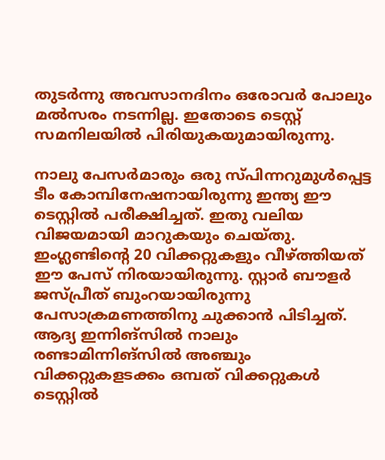തുടര്‍ന്നു അവസാനദിനം ഒരോവര്‍ പോലും മല്‍സരം നടന്നില്ല. ഇതോടെ ടെസ്റ്റ് സമനിലയില്‍ പിരിയുകയുമായിരുന്നു.

നാലു പേസര്‍മാരും ഒരു സ്പിന്നറുമുള്‍പ്പെട്ട ടീം കോമ്പിനേഷനായിരുന്നു ഇന്ത്യ ഈ ടെസ്റ്റില്‍ പരീക്ഷിച്ചത്. ഇതു വലിയ വിജയമായി മാറുകയും ചെയ്തു. ഇംഗ്ലണ്ടിന്റെ 20 വിക്കറ്റുകളും വീഴ്ത്തിയത് ഈ പേസ് നിരയായിരുന്നു. സ്റ്റാര്‍ ബൗളര്‍ ജസ്പ്രീത് ബുംറയായിരുന്നു പേസാക്രമണത്തിനു ചുക്കാന്‍ പിടിച്ചത്. ആദ്യ ഇന്നിങ്‌സില്‍ നാലും രണ്ടാമിന്നിങ്‌സില്‍ അഞ്ചും വിക്കറ്റുകളടക്കം ഒമ്പത് വിക്കറ്റുകള്‍ ടെസ്റ്റില്‍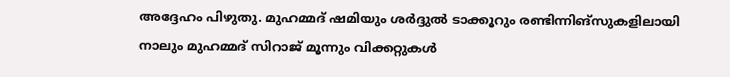അദ്ദേഹം പിഴുതു. മുഹമ്മദ് ഷമിയും ശര്‍ദ്ദുല്‍ ടാക്കൂറും രണ്ടിന്നിങ്‌സുകളിലായി നാലും മുഹമ്മദ് സിറാജ് മൂന്നും വിക്കറ്റുകള്‍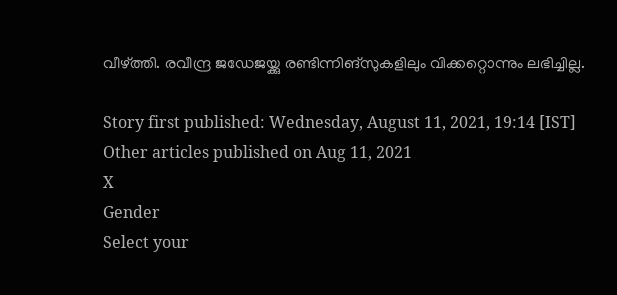വീഴ്ത്തി. രവീന്ദ്ര ജഡേജയ്ക്കു രണ്ടിന്നിങ്‌സുകളിലും വിക്കറ്റൊന്നും ലഭിച്ചില്ല.

Story first published: Wednesday, August 11, 2021, 19:14 [IST]
Other articles published on Aug 11, 2021
X
Gender
Select your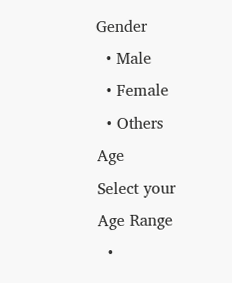Gender
  • Male
  • Female
  • Others
Age
Select your Age Range
  •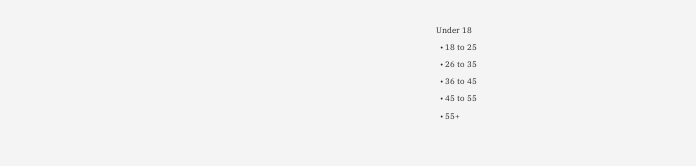Under 18
  • 18 to 25
  • 26 to 35
  • 36 to 45
  • 45 to 55
  • 55+